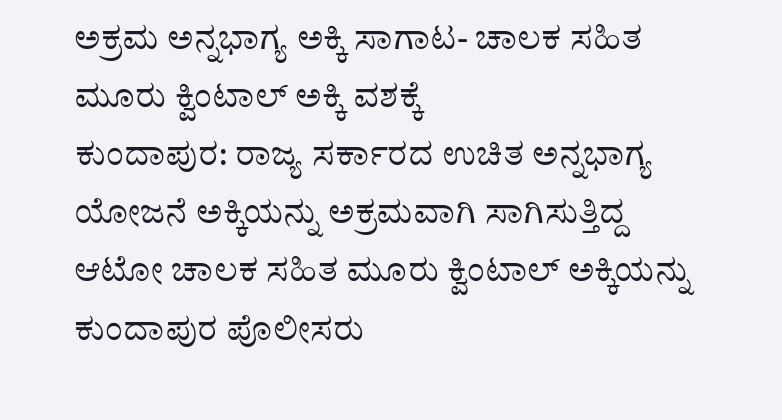ಅಕ್ರಮ ಅನ್ನಭಾಗ್ಯ ಅಕ್ಕಿ ಸಾಗಾಟ- ಚಾಲಕ ಸಹಿತ ಮೂರು ಕ್ವಿಂಟಾಲ್ ಅಕ್ಕಿ ವಶಕ್ಕೆ
ಕುಂದಾಪುರ: ರಾಜ್ಯ ಸರ್ಕಾರದ ಉಚಿತ ಅನ್ನಭಾಗ್ಯ ಯೋಜನೆ ಅಕ್ಕಿಯನ್ನು ಅಕ್ರಮವಾಗಿ ಸಾಗಿಸುತ್ತಿದ್ದ ಆಟೋ ಚಾಲಕ ಸಹಿತ ಮೂರು ಕ್ವಿಂಟಾಲ್ ಅಕ್ಕಿಯನ್ನು ಕುಂದಾಪುರ ಪೊಲೀಸರು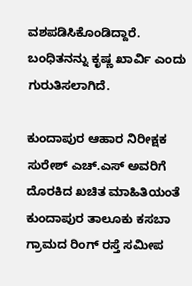ವಶಪಡಿಸಿಕೊಂಡಿದ್ದಾರೆ. ಬಂಧಿತನನ್ನು ಕೃಷ್ಣ ಖಾರ್ವಿ ಎಂದು ಗುರುತಿಸಲಾಗಿದೆ.

ಕುಂದಾಪುರ ಆಹಾರ ನಿರೀಕ್ಷಕ ಸುರೇಶ್ ಎಚ್.ಎಸ್ ಅವರಿಗೆ ದೊರಕಿದ ಖಚಿತ ಮಾಹಿತಿಯಂತೆ ಕುಂದಾಪುರ ತಾಲೂಕು ಕಸಬಾ ಗ್ರಾಮದ ರಿಂಗ್ ರಸ್ತೆ ಸಮೀಪ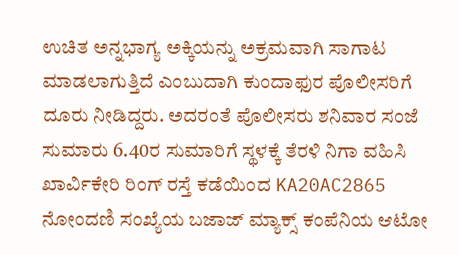ಉಚಿತ ಅನ್ನಭಾಗ್ಯ ಅಕ್ಕಿಯನ್ನು ಅಕ್ರಮವಾಗಿ ಸಾಗಾಟ ಮಾಡಲಾಗುತ್ತಿದೆ ಎಂಬುದಾಗಿ ಕುಂದಾಫುರ ಪೊಲೀಸರಿಗೆ ದೂರು ನೀಡಿದ್ದರು. ಅದರಂತೆ ಪೊಲೀಸರು ಶನಿವಾರ ಸಂಜೆ ಸುಮಾರು 6.40ರ ಸುಮಾರಿಗೆ ಸ್ಥಳಕ್ಕೆ ತೆರಳಿ ನಿಗಾ ವಹಿಸಿ ಖಾರ್ವಿಕೇರಿ ರಿಂಗ್ ರಸ್ತೆ ಕಡೆಯಿಂದ KA20AC2865 ನೋಂದಣಿ ಸಂಖ್ಯೆಯ ಬಜಾಜ್ ಮ್ಯಾಕ್ಸ್ ಕಂಪೆನಿಯ ಆಟೋ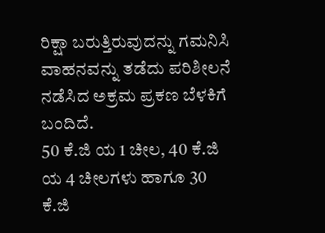ರಿಕ್ಷಾ ಬರುತ್ತಿರುವುದನ್ನು ಗಮನಿಸಿ ವಾಹನವನ್ನು ತಡೆದು ಪರಿಶೀಲನೆ ನಡೆಸಿದ ಅಕ್ರಮ ಪ್ರಕಣ ಬೆಳಕಿಗೆ ಬಂದಿದೆ.
50 ಕೆ.ಜಿ ಯ 1 ಚೀಲ, 40 ಕೆ.ಜಿ ಯ 4 ಚೀಲಗಳು ಹಾಗೂ 30 ಕೆ.ಜಿ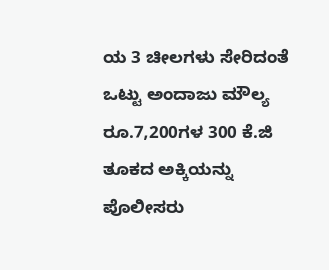ಯ 3 ಚೀಲಗಳು ಸೇರಿದಂತೆ ಒಟ್ಟು ಅಂದಾಜು ಮೌಲ್ಯ ರೂ.7,200ಗಳ 300 ಕೆ.ಜಿ ತೂಕದ ಅಕ್ಕಿಯನ್ನು ಪೊಲೀಸರು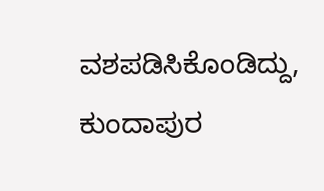ವಶಪಡಿಸಿಕೊಂಡಿದ್ದು, ಕುಂದಾಪುರ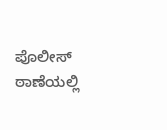ಪೊಲೀಸ್ ಠಾಣೆಯಲ್ಲಿ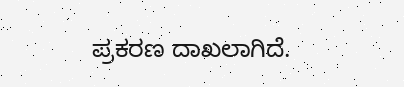ಪ್ರಕರಣ ದಾಖಲಾಗಿದೆ.